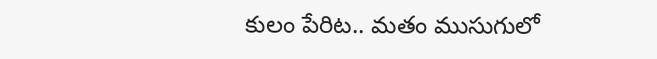కులం పేరిట.. మతం ముసుగులో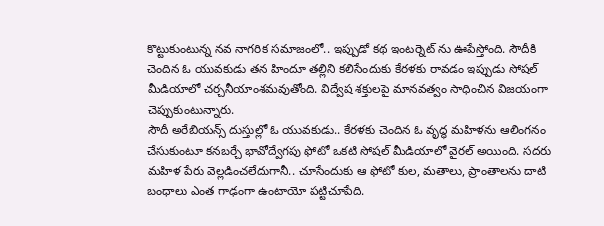కొట్టుకుంటున్న నవ నాగరిక సమాజంలో.. ఇప్పుడో కథ ఇంటర్నెట్ ను ఊపేస్తోంది. సౌదీకి చెందిన ఓ యువకుడు తన హిందూ తల్లిని కలిసేందుకు కేరళకు రావడం ఇప్పుడు సోషల్ మీడియాలో చర్చనీయాంశమవుతోంది. విద్వేష శక్తులపై మానవత్వం సాధించిన విజయంగా చెప్పుకుంటున్నారు.
సౌదీ అరేబియన్స్ దుస్తుల్లో ఓ యువకుడు.. కేరళకు చెందిన ఓ వృద్ధ మహిళను ఆలింగనం చేసుకుంటూ కనబర్చే భావోద్వేగపు ఫోటో ఒకటి సోషల్ మీడియాలో వైరల్ అయింది. సదరు మహిళ పేరు వెల్లడించలేదుగానీ.. చూసేందుకు ఆ ఫోటో కుల, మతాలు, ప్రాంతాలను దాటి బంధాలు ఎంత గాఢంగా ఉంటాయో పట్టిచూపేది.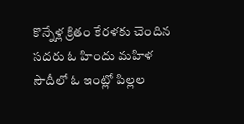కొన్నేళ్ల క్రితం కేరళకు చెందిన సదరు ఓ హిందు మహిళ సౌదీలో ఓ ఇంట్లో పిల్లల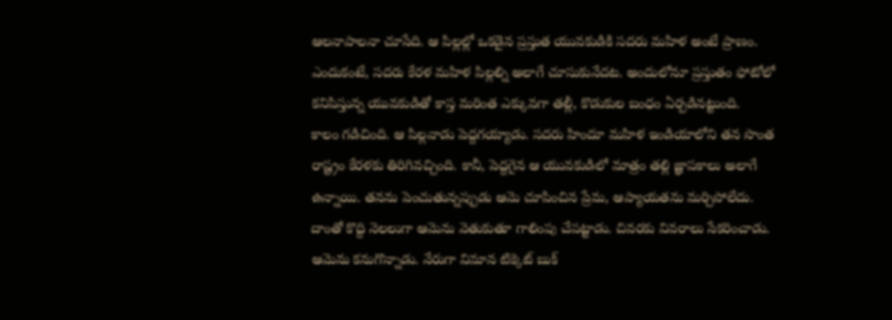ఆలనాపాలనా చూసేది. ఆ పిల్లల్లో ఒకడైన ప్రస్తుత యువకుడికి సదరు మహిళ అంటే ప్రాణం. ఎందుకంటే, సదరు కేరళ మహిళ పిల్లల్ని అలాగే చూసుకునేదట. అందులోనూ ప్రస్తుతం ఫోటోలో కనిపిస్తున్న యువకుడితో కాస్త మరింత ఎక్కువగా తల్లీ, కొడుకుల బంధం ఏర్పడినట్టుంది.
కాలం గడిచింది. ఆ పిల్లవాడు పెద్దగయ్యాడు. సదరు హిందూ మహిళ ఇండియాలోని తన సొంత రాష్ట్రం కేరళకు తిరిగివచ్చింది. కానీ, పెద్దగైన ఆ యువకుడిలో మాత్రం తల్లి జ్ఞాపకాలు అలాగే ఉన్నాయి. తనను పెంచుతున్నప్పుడు ఆమె చూపించిన ప్రేమ, ఆప్యాయతను మర్చిపోలేదు. దాంతో కొద్ది నెలలుగా ఆమెను వెతుకుతూ గాలింపు చేపట్టాడు. చివరకు వివరాలు సేకరించాడు. ఆమెను కనుగొన్నాడు. నేరుగా విమాన టిక్కెట్ బుక్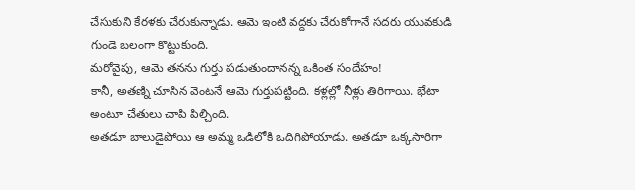చేసుకుని కేరళకు చేరుకున్నాడు. ఆమె ఇంటి వద్దకు చేరుకోగానే సదరు యువకుడి గుండె బలంగా కొట్టుకుంది.
మరోవైపు, ఆమె తనను గుర్తు పడుతుందానన్న ఒకింత సందేహం!
కానీ, అతణ్ని చూసిన వెంటనే ఆమె గుర్తుపట్టింది. కళ్లల్లో నీళ్లు తిరిగాయి. భేటా అంటూ చేతులు చాపి పిల్చింది.
అతడూ బాలుడైపోయి ఆ అమ్మ ఒడిలోకి ఒదిగిపోయాడు. అతడూ ఒక్కసారిగా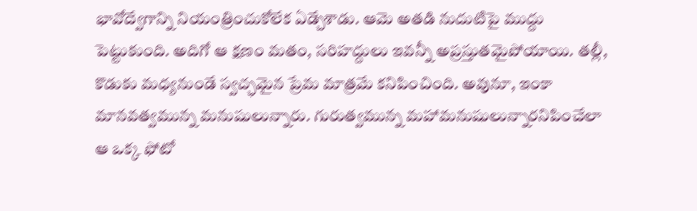భావోద్వేగాన్ని నియంత్రించుకోలేక ఏడ్చేశాడు. ఆమె అతడి నుదుటిపై ముద్దు పెట్టుకుంది. అదిగో ఆ క్షణం మతం, సరిహద్దులు ఇవన్నీ అప్రస్తుతమైపోయాయి. తల్లీ, కొడుకు మధ్యనుండే స్వచ్ఛమైన ప్రేమ మాత్రమే కనిపించింది. అవునూ, ఇంకా మానవత్వమున్న మనుషులున్నారు. గురుత్వమున్న మహామనుషులున్నారనిపించేలా ఆ ఒక్క ఫోటో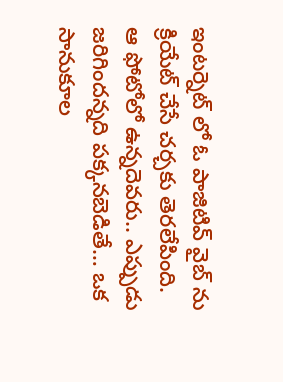ఇంటర్నెట్ లో ఓ పాజిటివ్ వైబ్ ను క్రియేట్ చేసే చర్చకు తెరలేపింది.
ఆ ఫోటోలో ఉన్నదెవరు.. ఎప్పుడు జరిగిందన్నది పక్కనబెడితే… ఒక సానుకూల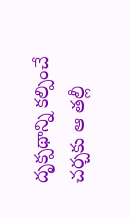దృక్పథాన్ని కల్పించే చర్చకు ఆ తల్లీ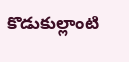కొడుకుల్లాంటి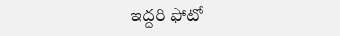ఇద్దరి ఫోటో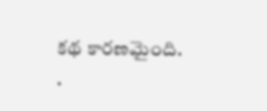కథ కారణమైంది.
.